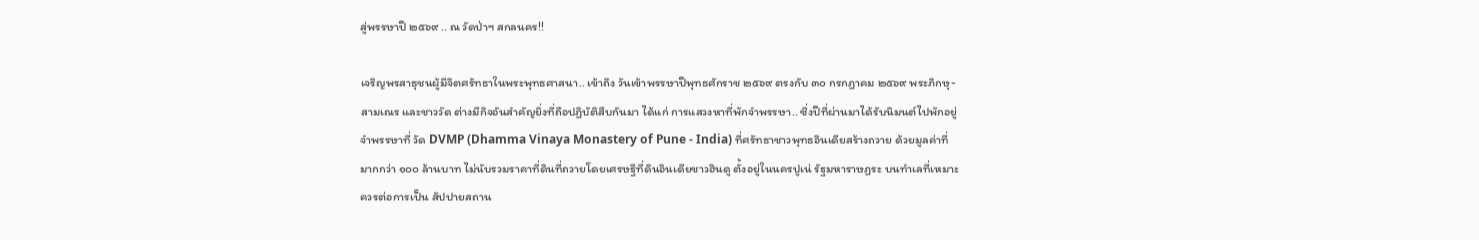สู่พรรษาปี ๒๕๖๙ .. ณ วัดป่าฯ สกลนคร!!

เจริญพรสาธุชนผู้มีจิตศรัทธาในพระพุทธศาสนา.. เข้าถึง วันเข้าพรรษาปีพุทธศักราช ๒๕๖๙ ตรงกับ ๓๐ กรกฎาคม ๒๕๖๙ พระภิกษุ-สามเณร และชาววัด ต่างมีกิจอันสำคัญยิ่งที่ถือปฏิบัติสืบกันมา ได้แก่ การแสวงหาที่พักจำพรรษา.. ซึ่งปีที่ผ่านมาได้รับนิมนต์ไปพักอยู่จำพรรษาที่ วัด DVMP (Dhamma Vinaya Monastery of Pune - India) ที่ศรัทธาชาวพุทธอินเดียสร้างถวาย ด้วยมูลค่าที่มากกว่า ๑๐๐ ล้านบาท ไม่นับรวมราคาที่ดินที่ถวายโดยเศรษฐีที่ดินอินเดียชาวฮินดู ตั้งอยู่ในนครปูเน่ รัฐมหาราษฏระ บนทำเลที่เหมาะควรต่อการเป็น สัปปายสถาน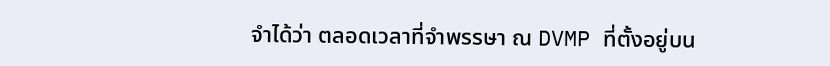จำได้ว่า ตลอดเวลาที่จำพรรษา ณ DVMP ที่ตั้งอยู่บน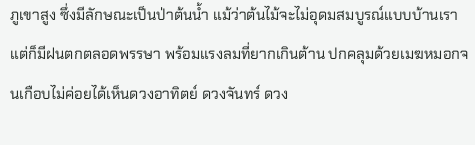ภูเขาสูง ซึ่งมีลักษณะเป็นป่าต้นน้ำ แม้ว่าต้นไม้จะไม่อุดมสมบูรณ์แบบบ้านเรา แต่ก็มีฝนตกตลอดพรรษา พร้อมแรงลมที่ยากเกินต้าน ปกคลุมด้วยเมฆหมอกจนเกือบไม่ค่อยได้เห็นดวงอาทิตย์ ดวงจันทร์ ดวง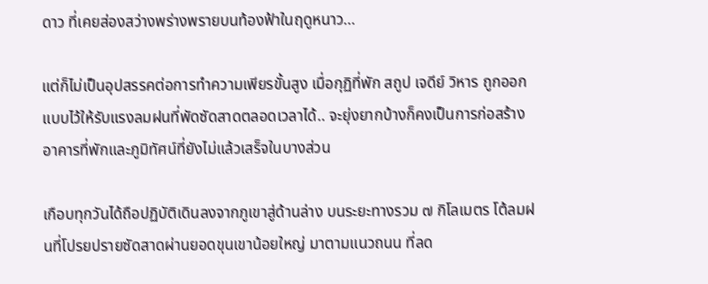ดาว ที่เคยส่องสว่างพร่างพรายบนท้องฟ้าในฤดูหนาว...

แต่ก็ไม่เป็นอุปสรรคต่อการทำความเพียรขั้นสูง เมื่อกุฏิที่พัก สถูป เจดีย์ วิหาร ถูกออกแบบไว้ให้รับแรงลมฝนที่พัดซัดสาดตลอดเวลาได้.. จะยุ่งยากบ้างก็คงเป็นการก่อสร้างอาคารที่พักและภูมิทัศน์ที่ยังไม่แล้วเสร็จในบางส่วน

เกือบทุกวันได้ถือปฏิบัติเดินลงจากภูเขาสู่ด้านล่าง บนระยะทางรวม ๗ กิโลเมตร โต้ลมฝนที่โปรยปรายซัดสาดผ่านยอดขุนเขาน้อยใหญ่ มาตามแนวถนน ที่ลด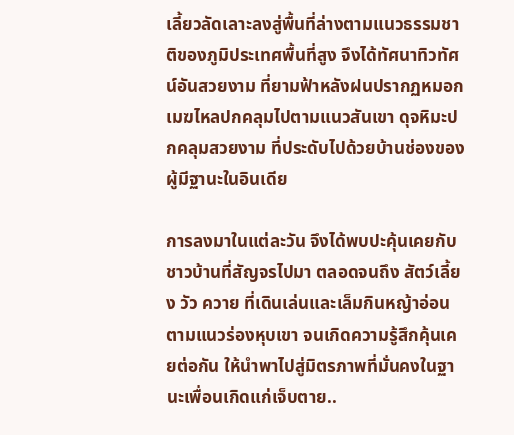เลี้ยวลัดเลาะลงสู่พื้นที่ล่างตามแนวธรรมชาติของภูมิประเทศพื้นที่สูง จึงได้ทัศนาทิวทัศน์อันสวยงาม ที่ยามฟ้าหลังฝนปรากฏหมอกเมฆไหลปกคลุมไปตามแนวสันเขา ดุจหิมะปกคลุมสวยงาม ที่ประดับไปด้วยบ้านช่องของผู้มีฐานะในอินเดีย

การลงมาในแต่ละวัน จึงได้พบปะคุ้นเคยกับชาวบ้านที่สัญจรไปมา ตลอดจนถึง สัตว์เลี้ยง วัว ควาย ที่เดินเล่นและเล็มกินหญ้าอ่อนตามแนวร่องหุบเขา จนเกิดความรู้สึกคุ้นเคยต่อกัน ให้นำพาไปสู่มิตรภาพที่มั่นคงในฐานะเพื่อนเกิดแก่เจ็บตาย..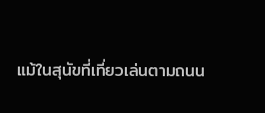แม้ในสุนัขที่เที่ยวเล่นตามถนน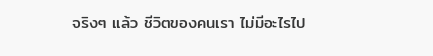จริงๆ แล้ว ชีวิตของคนเรา ไม่มีอะไรไป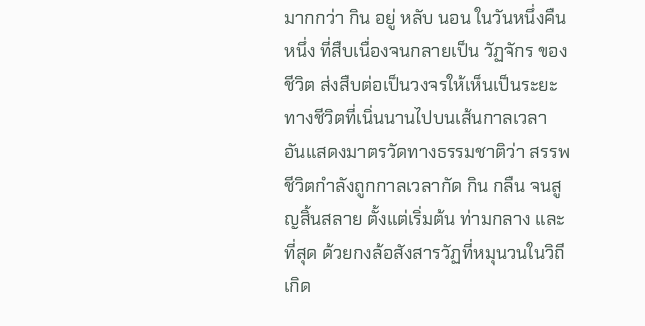มากกว่า กิน อยู่ หลับ นอน ในวันหนึ่งคืนหนึ่ง ที่สืบเนื่องจนกลายเป็น วัฏจักร ของชีวิต ส่งสืบต่อเป็นวงจรให้เห็นเป็นระยะทางชีวิตที่เนิ่นนานไปบนเส้นกาลเวลา อันแสดงมาตรวัดทางธรรมชาติว่า สรรพชีวิตกำลังถูกกาลเวลากัด กิน กลืน จนสูญสิ้นสลาย ตั้งแต่เริ่มต้น ท่ามกลาง และที่สุด ด้วยกงล้อสังสารวัฏที่หมุนวนในวิถีเกิด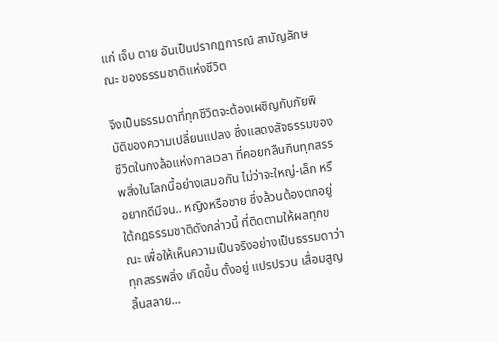แก่ เจ็บ ตาย อันเป็นปรากฏการณ์ สามัญลักษณะ ของธรรมชาติแห่งชีวิต

จึงเป็นธรรมดาที่ทุกชีวิตจะต้องเผชิญกับภัยพิบัติของความเปลี่ยนแปลง ซึ่งแสดงสัจธรรมของชีวิตในกงล้อแห่งกาลเวลา ที่คอยกลืนกินทุกสรรพสิ่งในโลกนี้อย่างเสมอกัน ไม่ว่าจะใหญ่-เล็ก หรือยากดีมีจน.. หญิงหรือชาย ซึ่งล้วนต้องตกอยู่ใต้กฎธรรมชาติดังกล่าวนี้ ที่ติดตามให้ผลทุกขณะ เพื่อให้เห็นความเป็นจริงอย่างเป็นธรรมดาว่า ทุกสรรพสิ่ง เกิดขึ้น ตั้งอยู่ แปรปรวน เสื่อมสูญ สิ้นสลาย...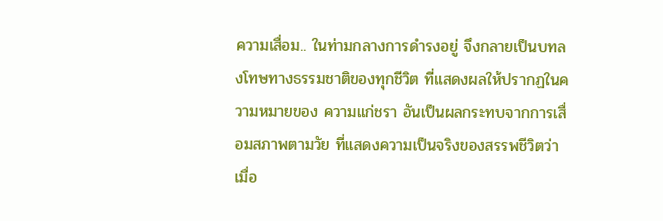ความเสื่อม.. ในท่ามกลางการดำรงอยู่ จึงกลายเป็นบทลงโทษทางธรรมชาติของทุกชีวิต ที่แสดงผลให้ปรากฏในความหมายของ ความแก่ชรา อันเป็นผลกระทบจากการเสื่อมสภาพตามวัย ที่แสดงความเป็นจริงของสรรพชีวิตว่า เมื่อ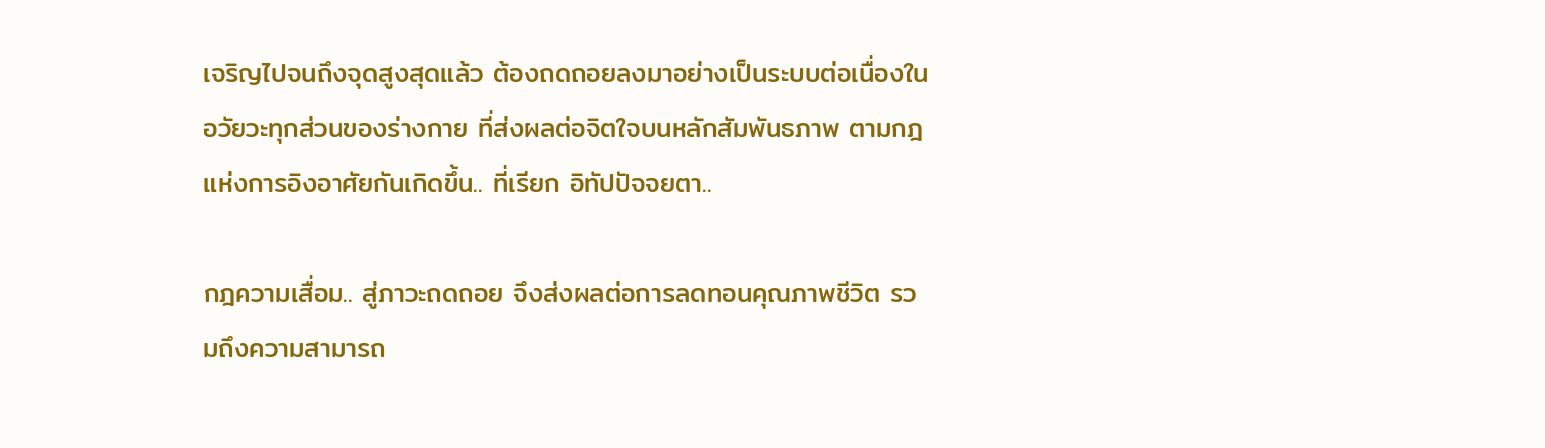เจริญไปจนถึงจุดสูงสุดแล้ว ต้องถดถอยลงมาอย่างเป็นระบบต่อเนื่องในอวัยวะทุกส่วนของร่างกาย ที่ส่งผลต่อจิตใจบนหลักสัมพันธภาพ ตามกฎแห่งการอิงอาศัยกันเกิดขึ้น.. ที่เรียก อิทัปปัจจยตา..

กฎความเสื่อม.. สู่ภาวะถดถอย จึงส่งผลต่อการลดทอนคุณภาพชีวิต รวมถึงความสามารถ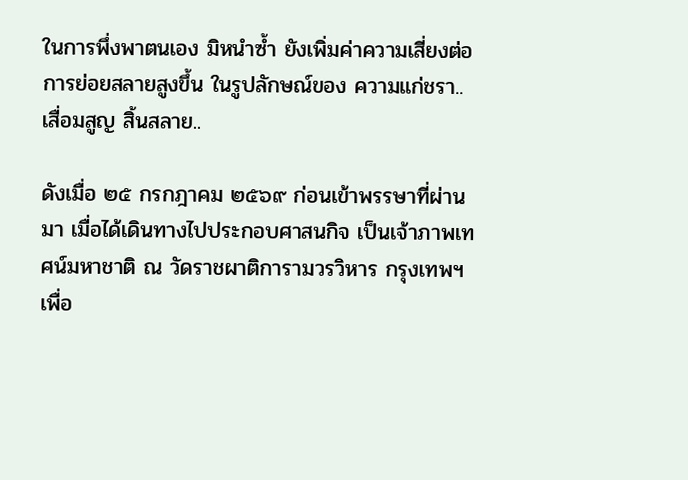ในการพึ่งพาตนเอง มิหนำซ้ำ ยังเพิ่มค่าความเสี่ยงต่อการย่อยสลายสูงขึ้น ในรูปลักษณ์ของ ความแก่ชรา.. เสื่อมสูญ สิ้นสลาย..

ดังเมื่อ ๒๕ กรกฎาคม ๒๕๖๙ ก่อนเข้าพรรษาที่ผ่านมา เมื่อได้เดินทางไปประกอบศาสนกิจ เป็นเจ้าภาพเทศน์มหาชาติ ณ วัดราชผาติการามวรวิหาร กรุงเทพฯ เพื่อ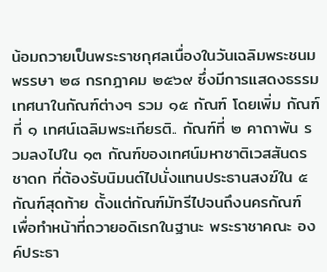น้อมถวายเป็นพระราชกุศลเนื่องในวันเฉลิมพระชนมพรรษา ๒๘ กรกฎาคม ๒๕๖๙ ซึ่งมีการแสดงธรรมเทศนาในกัณฑ์ต่างๆ รวม ๑๕ กัณฑ์ โดยเพิ่ม กัณฑ์ที่ ๑ เทศน์เฉลิมพระเกียรติ.. กัณฑ์ที่ ๒ คาถาพัน รวมลงไปใน ๑๓ กัณฑ์ของเทศน์มหาชาติเวสสันดรชาดก ที่ต้องรับนิมนต์ไปนั่งแทนประธานสงฆ์ใน ๕ กัณฑ์สุดท้าย ตั้งแต่กัณฑ์มัทรีไปจนถึงนครกัณฑ์ เพื่อทำหน้าที่ถวายอดิเรกในฐานะ พระราชาคณะ องค์ประธา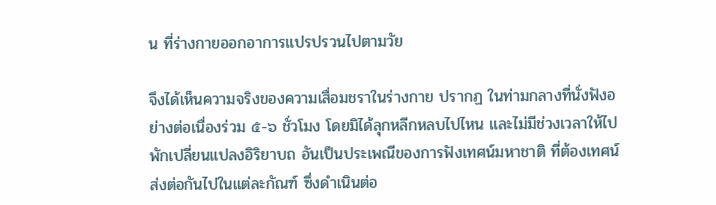น ที่ร่างกายออกอาการแปรปรวนไปตามวัย

จึงได้เห็นความจริงของความเสื่อมชราในร่างกาย ปรากฏ ในท่ามกลางที่นั่งฟังอย่างต่อเนื่องร่วม ๕-๖ ชั่วโมง โดยมิได้ลุกหลีกหลบไปไหน และไม่มีช่วงเวลาให้ไปพักเปลี่ยนแปลงอิริยาบถ อันเป็นประเพณีของการฟังเทศน์มหาชาติ ที่ต้องเทศน์ส่งต่อกันไปในแต่ละกัณฑ์ ซึ่งดำเนินต่อ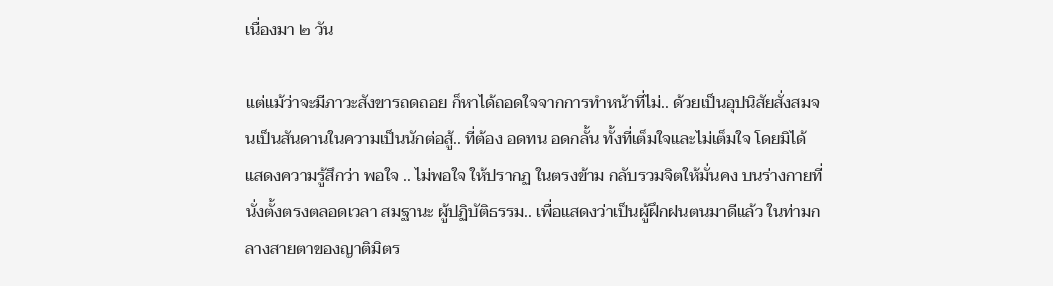เนื่องมา ๒ วัน

แต่แม้ว่าจะมีภาวะสังขารถดถอย ก็หาได้ถอดใจจากการทำหน้าที่ไม่.. ด้วยเป็นอุปนิสัยสั่งสมจนเป็นสันดานในความเป็นนักต่อสู้.. ที่ต้อง อดทน อดกลั้น ทั้งที่เต็มใจและไม่เต็มใจ โดยมิได้แสดงความรู้สึกว่า พอใจ .. ไม่พอใจ ให้ปรากฏ ในตรงข้าม กลับรวมจิตให้มั่นคง บนร่างกายที่นั่งตั้งตรงตลอดเวลา สมฐานะ ผู้ปฏิบัติธรรม.. เพื่อแสดงว่าเป็นผู้ฝึกฝนตนมาดีแล้ว ในท่ามกลางสายตาของญาติมิตร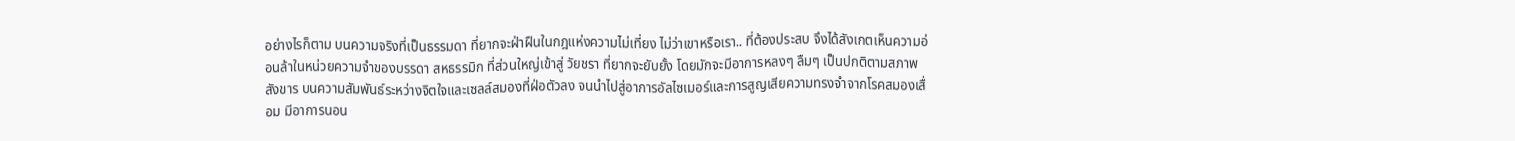อย่างไรก็ตาม บนความจริงที่เป็นธรรมดา ที่ยากจะฝ่าฝืนในกฎแห่งความไม่เที่ยง ไม่ว่าเขาหรือเรา.. ที่ต้องประสบ จึงได้สังเกตเห็นความอ่อนล้าในหน่วยความจำของบรรดา สหธรรมิก ที่ส่วนใหญ่เข้าสู่ วัยชรา ที่ยากจะยับยั้ง โดยมักจะมีอาการหลงๆ ลืมๆ เป็นปกติตามสภาพสังขาร บนความสัมพันธ์ระหว่างจิตใจและเซลล์สมองที่ฝ่อตัวลง จนนำไปสู่อาการอัลไซเมอร์และการสูญเสียความทรงจำจากโรคสมองเสื่อม มีอาการนอน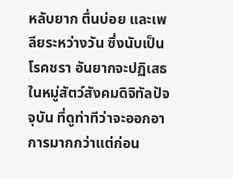หลับยาก ตื่นบ่อย และเพลียระหว่างวัน ซึ่งนับเป็น โรคชรา อันยากจะปฏิเสธในหมู่สัตว์สังคมดิจิทัลปัจจุบัน ที่ดูท่าทีว่าจะออกอาการมากกว่าแต่ก่อน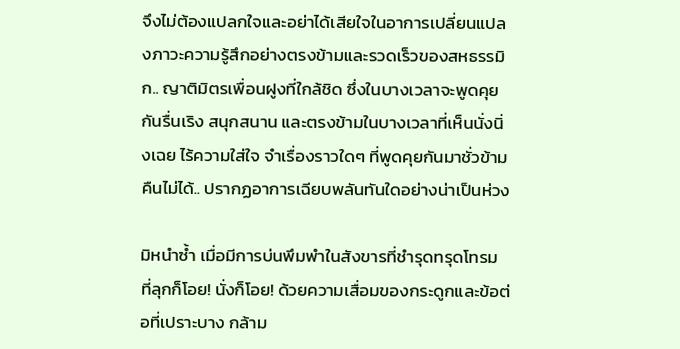จึงไม่ต้องแปลกใจและอย่าได้เสียใจในอาการเปลี่ยนแปลงภาวะความรู้สึกอย่างตรงข้ามและรวดเร็วของสหธรรมิก.. ญาติมิตรเพื่อนฝูงที่ใกล้ชิด ซึ่งในบางเวลาจะพูดคุยกันรื่นเริง สนุกสนาน และตรงข้ามในบางเวลาที่เห็นนั่งนิ่งเฉย ไร้ความใส่ใจ จำเรื่องราวใดๆ ที่พูดคุยกันมาชั่วข้ามคืนไม่ได้.. ปรากฏอาการเฉียบพลันทันใดอย่างน่าเป็นห่วง

มิหนำซ้ำ เมื่อมีการบ่นพึมพำในสังขารที่ชำรุดทรุดโทรม ที่ลุกก็โอย! นั่งก็โอย! ด้วยความเสื่อมของกระดูกและข้อต่อที่เปราะบาง กล้าม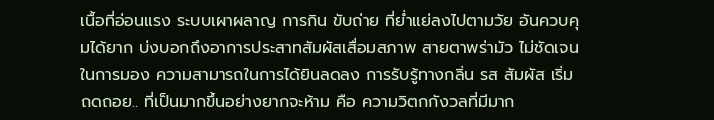เนื้อที่อ่อนแรง ระบบเผาผลาญ การกิน ขับถ่าย ที่ย่ำแย่ลงไปตามวัย อันควบคุมได้ยาก บ่งบอกถึงอาการประสาทสัมผัสเสื่อมสภาพ สายตาพร่ามัว ไม่ชัดเจนในการมอง ความสามารถในการได้ยินลดลง การรับรู้ทางกลิ่น รส สัมผัส เริ่มถดถอย.. ที่เป็นมากขึ้นอย่างยากจะห้าม คือ ความวิตกกังวลที่มีมาก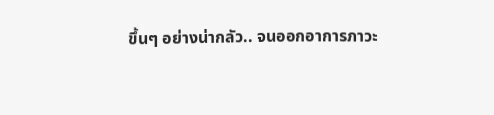ขึ้นๆ อย่างน่ากลัว.. จนออกอาการภาวะ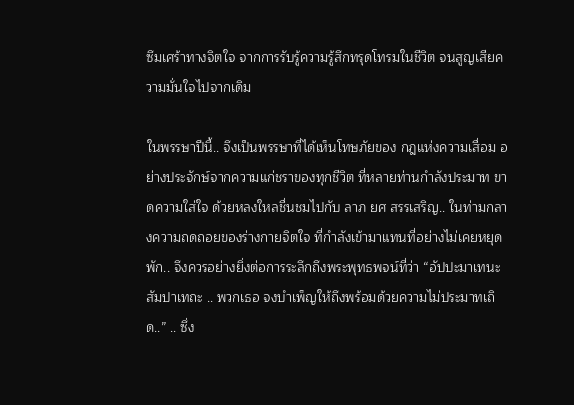ซึมเศร้าทางจิตใจ จากการรับรู้ความรู้สึกทรุดโทรมในชีวิต จนสูญเสียความมั่นใจไปจากเดิม

ในพรรษาปีนี้.. จึงเป็นพรรษาที่ได้เห็นโทษภัยของ กฎแห่งความเสื่อม อย่างประจักษ์จากความแก่ชราของทุกชีวิต ที่หลายท่านกำลังประมาท ขาดความใส่ใจ ด้วยหลงใหลชื่นชมไปกับ ลาภ ยศ สรรเสริญ.. ในท่ามกลางความถดถอยของร่างกายจิตใจ ที่กำลังเข้ามาแทนที่อย่างไม่เคยหยุดพัก.. จึงควรอย่างยิ่งต่อการระลึกถึงพระพุทธพจน์ที่ว่า “อัปปะมาเทนะ สัมปาเทถะ .. พวกเธอ จงบำเพ็ญให้ถึงพร้อมด้วยความไม่ประมาทเถิด..” .. ซึ่ง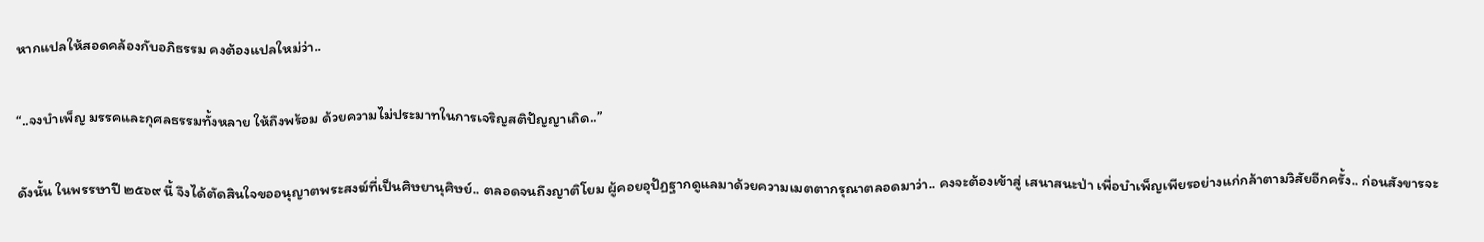หากแปลให้สอดคล้องกับอภิธรรม คงต้องแปลใหม่ว่า..

“..จงบำเพ็ญ มรรคและกุศลธรรมทั้งหลาย ให้ถึงพร้อม ด้วยความไม่ประมาทในการเจริญสติปัญญาเถิด..”

ดังนั้น ในพรรษาปี ๒๕๖๙ นี้ จึงได้ตัดสินใจขออนุญาตพระสงฆ์ที่เป็นศิษยานุศิษย์.. ตลอดจนถึงญาติโยม ผู้คอยอุปัฏฐากดูแลมาด้วยความเมตตากรุณาตลอดมาว่า.. คงจะต้องเข้าสู่ เสนาสนะป่า เพื่อบำเพ็ญเพียรอย่างแก่กล้าตามวิสัยอีกครั้ง.. ก่อนสังขารจะ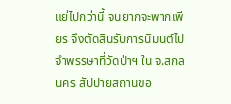แย่ไปกว่านี้ จนยากจะพากเพียร จึงตัดสินรับการนิมนต์ไปจำพรรษาที่วัดป่าฯ ใน จ.สกลนคร สัปปายสถานขอ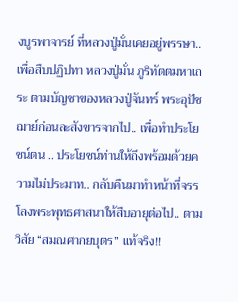งบูรพาจารย์ ที่หลวงปู่มั่นเคยอยู่พรรษา.. เพื่อสืบปฏิปทา หลวงปู่มั่น ภูริทัตตมหาเถระ ตามบัญชาของหลวงปู่จันทร์ พระอุปัชฌาย์ก่อนละสังขารจากไป.. เพื่อทำประโยชน์ตน .. ประโยชน์ท่านให้ถึงพร้อมด้วยความไม่ประมาท.. กลับคืนมาทำหน้าที่จรรโลงพระพุทธศาสนาให้สืบอายุต่อไป.. ตามวิสัย “สมณศากยบุตร” แท้จริง!!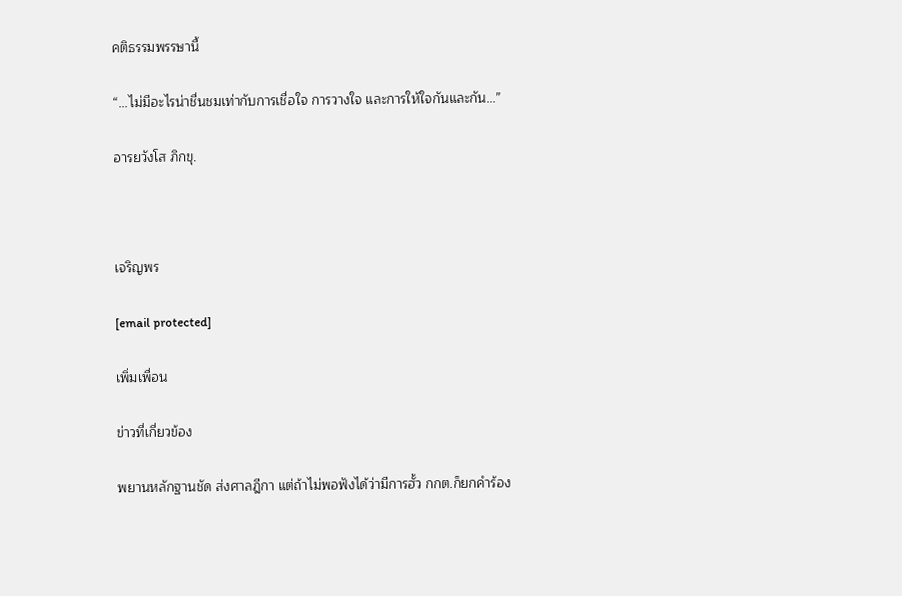คติธรรมพรรษานี้

“...ไม่มีอะไรน่าชื่นชมเท่ากับการเชื่อใจ การวางใจ และการให้ใจกันและกัน...”

อารยวังโส ภิกขุ.



เจริญพร

[email protected]

เพิ่มเพื่อน

ข่าวที่เกี่ยวข้อง

พยานหลักฐานชัด ส่งศาลฎีกา แต่ถ้าไม่พอฟังได้ว่ามีการฮั้ว กกต.ก็ยกคำร้อง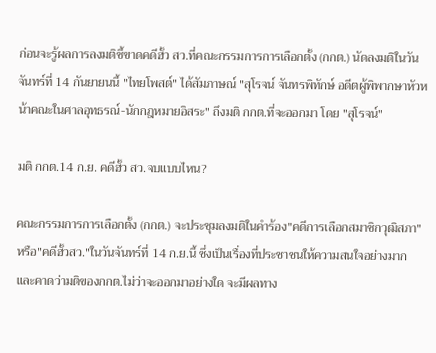ก่อนจะรู้ผลการลงมติชี้ขาดคดีฮั้ว สว.ที่คณะกรรมการการเลือกตั้ง (กกต.) นัดลงมติในวันจันทร์ที่ 14 กันยายนนี้ "ไทยโพสต์" ได้สัมภาษณ์ "สุโรจน์ จันทรพิทักษ์ อดีตผู้พิพากษาหัวหน้าคณะในศาลอุทธรณ์-นักกฎหมายอิสระ" ถึงมติ กกต.ที่จะออกมา โดย "สุโรจน์"

มติ กกต.14 ก.ย. คดีฮั้ว สว.จบแบบไหน?

คณะกรรมการการเลือกตั้ง (กกต.) จะประชุมลงมติในคำร้อง"คดีการเลือกสมาชิกวุฒิสภา"หรือ"คดีฮั้วสว."ในวันจันทร์ที่ 14 ก.ย.นี้ ซึ่งเป็นเรื่องที่ประชาชนให้ความสนใจอย่างมาก และคาดว่ามติของกกต.ไม่ว่าจะออกมาอย่างใด จะมีผลทาง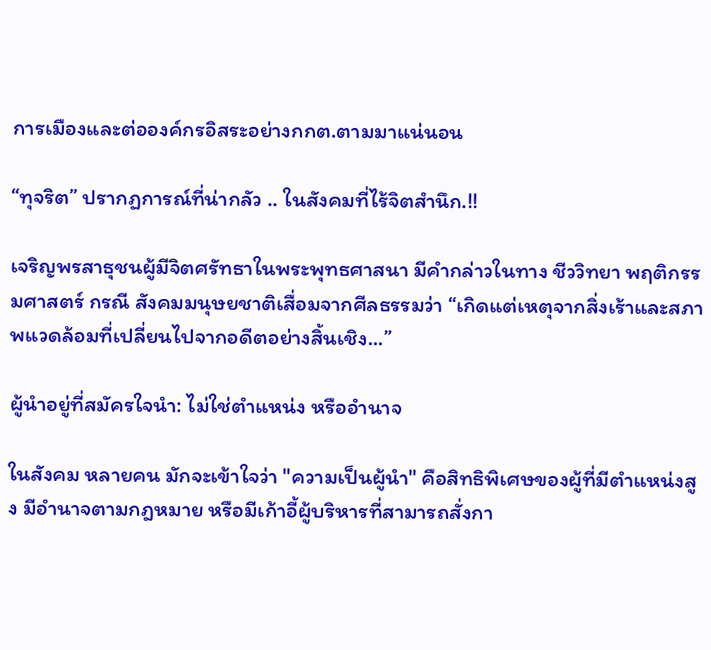การเมืองและต่อองค์กรอิสระอย่างกกต.ตามมาแน่นอน

“ทุจริต” ปรากฏการณ์ที่น่ากลัว .. ในสังคมที่ไร้จิตสำนึก.!!

เจริญพรสาธุชนผู้มีจิตศรัทธาในพระพุทธศาสนา มีคำกล่าวในทาง ชีววิทยา พฤติกรรมศาสตร์ กรณี สังคมมนุษยชาติเสื่อมจากศีลธรรมว่า “เกิดแต่เหตุจากสิ่งเร้าและสภาพแวดล้อมที่เปลี่ยนไปจากอดีตอย่างสิ้นเชิง...”

ผู้นำอยู่ที่สมัครใจนำ: ไม่ใช่ตำแหน่ง หรืออำนาจ

ในสังคม หลายคน มักจะเข้าใจว่า "ความเป็นผู้นำ" คือสิทธิพิเศษของผู้ที่มีตำแหน่งสูง มีอำนาจตามกฎหมาย หรือมีเก้าอี้ผู้บริหารที่สามารถสั่งกา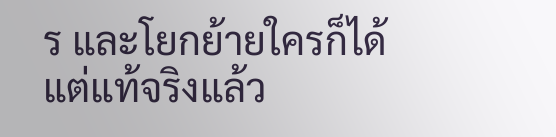ร และโยกย้ายใครก็ได้ แต่แท้จริงแล้ว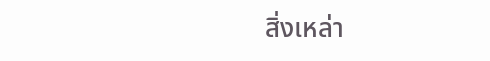สิ่งเหล่า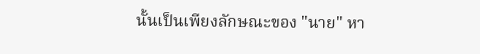นั้นเป็นเพียงลักษณะของ "นาย" หา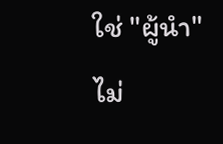ใช่ "ผู้นำ" ไม่